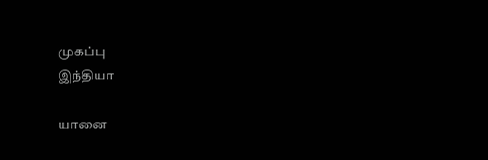முகப்பு
இந்தியா

யானை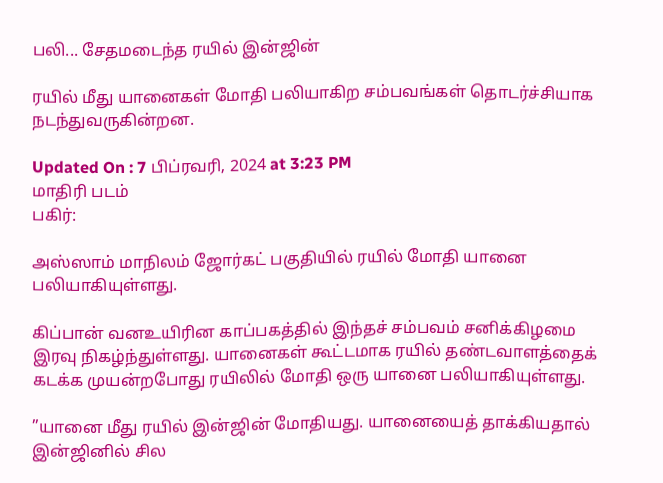பலி... சேதமடைந்த ரயில் இன்ஜின்

ரயில் மீது யானைகள் மோதி பலியாகிற சம்பவங்கள் தொடர்ச்சியாக நடந்துவருகின்றன.

Updated On : 7 பிப்ரவரி, 2024 at 3:23 PM
மாதிரி படம்
பகிர்:

அஸ்ஸாம் மாநிலம் ஜோர்கட் பகுதியில் ரயில் மோதி யானை பலியாகியுள்ளது.

கிப்பான் வனஉயிரின காப்பகத்தில் இந்தச் சம்பவம் சனிக்கிழமை இரவு நிகழ்ந்துள்ளது. யானைகள் கூட்டமாக ரயில் தண்டவாளத்தைக் கடக்க முயன்றபோது ரயிலில் மோதி ஒரு யானை பலியாகியுள்ளது.

”யானை மீது ரயில் இன்ஜின் மோதியது. யானையைத் தாக்கியதால் இன்ஜினில் சில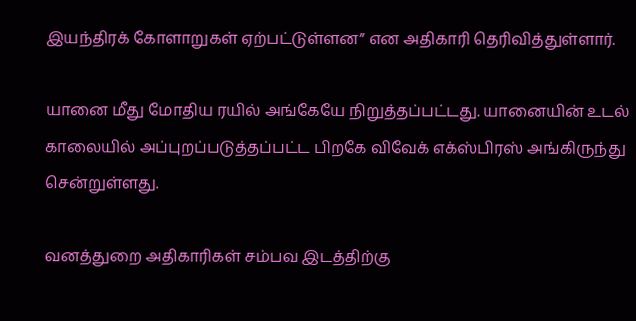இயந்திரக் கோளாறுகள் ஏற்பட்டுள்ளன” என அதிகாரி தெரிவித்துள்ளார்.

யானை மீது மோதிய ரயில் அங்கேயே நிறுத்தப்பட்டது. யானையின் உடல் காலையில் அப்புறப்படுத்தப்பட்ட பிறகே விவேக் எக்ஸ்பிரஸ் அங்கிருந்து சென்றுள்ளது.

வனத்துறை அதிகாரிகள் சம்பவ இடத்திற்கு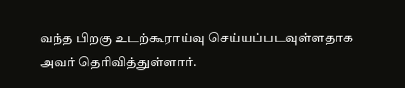வந்த பிறகு உடற்கூராய்வு செய்யப்படவுள்ளதாக அவர் தெரிவித்துள்ளார்.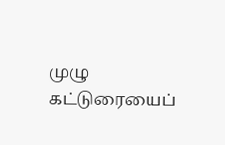முழு கட்டுரையைப்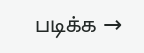படிக்க →